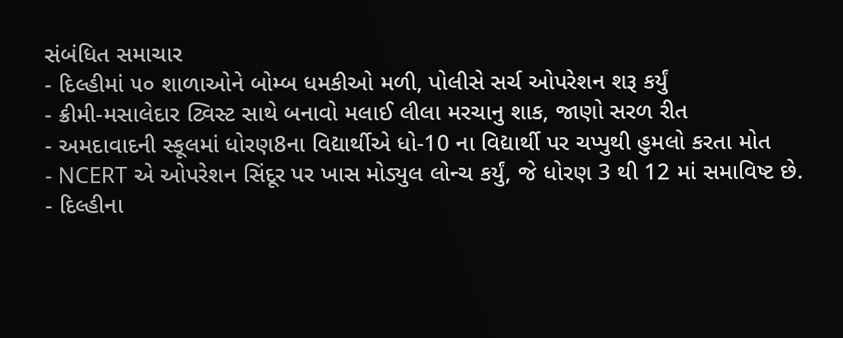સંબંધિત સમાચાર
- દિલ્હીમાં ૫૦ શાળાઓને બોમ્બ ધમકીઓ મળી, પોલીસે સર્ચ ઓપરેશન શરૂ કર્યું
- ક્રીમી-મસાલેદાર ટ્વિસ્ટ સાથે બનાવો મલાઈ લીલા મરચાનુ શાક, જાણો સરળ રીત
- અમદાવાદની સ્કૂલમાં ધોરણ8ના વિદ્યાર્થીએ ધો-10 ના વિદ્યાર્થી પર ચપ્પુથી હુમલો કરતા મોત
- NCERT એ ઓપરેશન સિંદૂર પર ખાસ મોડ્યુલ લોન્ચ કર્યું, જે ધોરણ 3 થી 12 માં સમાવિષ્ટ છે.
- દિલ્હીના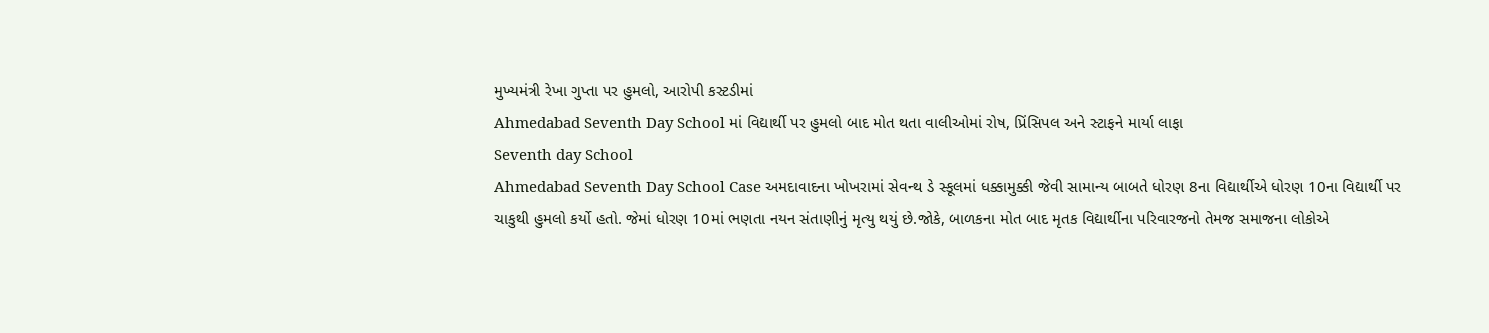મુખ્યમંત્રી રેખા ગુપ્તા પર હુમલો, આરોપી કસ્ટડીમાં
Ahmedabad Seventh Day School માં વિદ્યાર્થી પર હુમલો બાદ મોત થતા વાલીઓમાં રોષ, પ્રિંસિપલ અને સ્ટાફને માર્યા લાફા
Seventh day School
Ahmedabad Seventh Day School Case અમદાવાદના ખોખરામાં સેવન્થ ડે સ્કૂલમાં ધક્કામુક્કી જેવી સામાન્ય બાબતે ધોરણ 8ના વિદ્યાર્થીએ ધોરણ 10ના વિદ્યાર્થી પર ચાકુથી હુમલો કર્યો હતો. જેમાં ધોરણ 10માં ભણતા નયન સંતાણીનું મૃત્યુ થયું છે.જોકે, બાળકના મોત બાદ મૃતક વિદ્યાર્થીના પરિવારજનો તેમજ સમાજના લોકોએ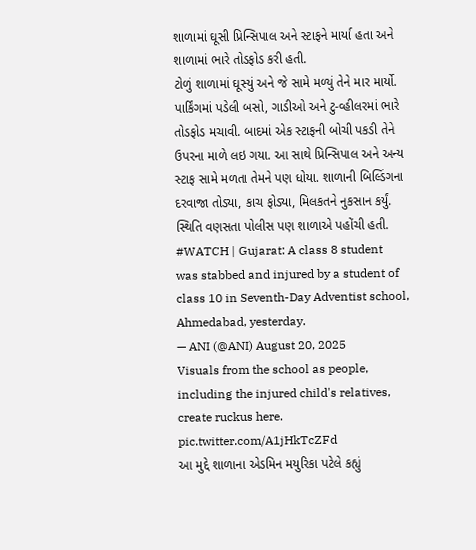શાળામાં ઘૂસી પ્રિન્સિપાલ અને સ્ટાફને માર્યા હતા અને શાળામાં ભારે તોડફોડ કરી હતી.
ટોળું શાળામાં ઘૂસ્યું અને જે સામે મળ્યું તેને માર માર્યો. પાર્કિંગમાં પડેલી બસો, ગાડીઓ અને ટુ-વ્હીલરમાં ભારે તોડફોડ મચાવી. બાદમાં એક સ્ટાફની બોચી પકડી તેને ઉપરના માળે લઇ ગયા. આ સાથે પ્રિન્સિપાલ અને અન્ય સ્ટાફ સામે મળતા તેમને પણ ધોયા. શાળાની બિલ્ડિંગના દરવાજા તોડ્યા, કાચ ફોડ્યા, મિલકતને નુકસાન કર્યું. સ્થિતિ વણસતા પોલીસ પણ શાળાએ પહોંચી હતી.
#WATCH | Gujarat: A class 8 student was stabbed and injured by a student of class 10 in Seventh-Day Adventist school, Ahmedabad, yesterday.
— ANI (@ANI) August 20, 2025
Visuals from the school as people, including the injured child's relatives, create ruckus here. pic.twitter.com/A1jHkTcZFd
આ મુદ્દે શાળાના એડમિન મયુરિકા પટેલે કહ્યું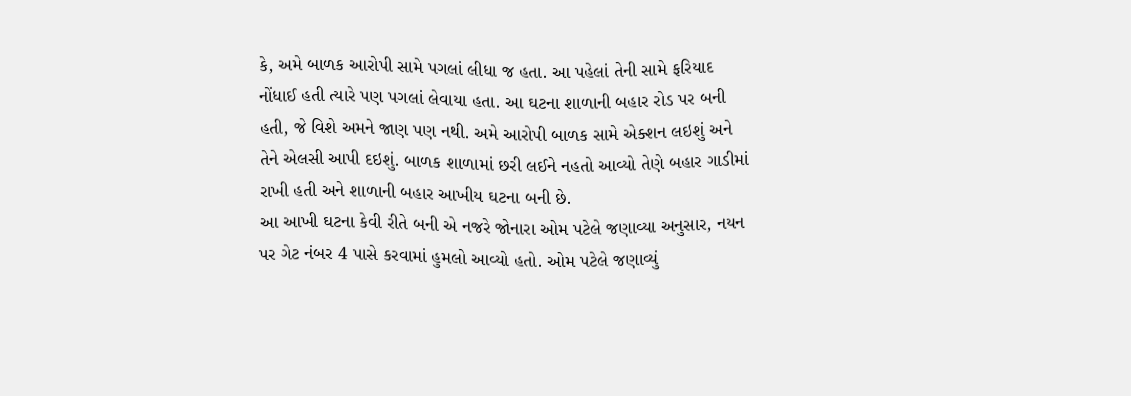કે, અમે બાળક આરોપી સામે પગલાં લીધા જ હતા. આ પહેલાં તેની સામે ફરિયાદ નોંધાઈ હતી ત્યારે પણ પગલાં લેવાયા હતા. આ ઘટના શાળાની બહાર રોડ પર બની હતી, જે વિશે અમને જાણ પણ નથી. અમે આરોપી બાળક સામે એક્શન લઇશું અને તેને એલસી આપી દઇશું. બાળક શાળામાં છરી લઈને નહતો આવ્યો તેણે બહાર ગાડીમાં રાખી હતી અને શાળાની બહાર આખીય ઘટના બની છે.
આ આખી ઘટના કેવી રીતે બની એ નજરે જોનારા ઓમ પટેલે જણાવ્યા અનુસાર, નયન પર ગેટ નંબર 4 પાસે કરવામાં હુમલો આવ્યો હતો. ઓમ પટેલે જણાવ્યું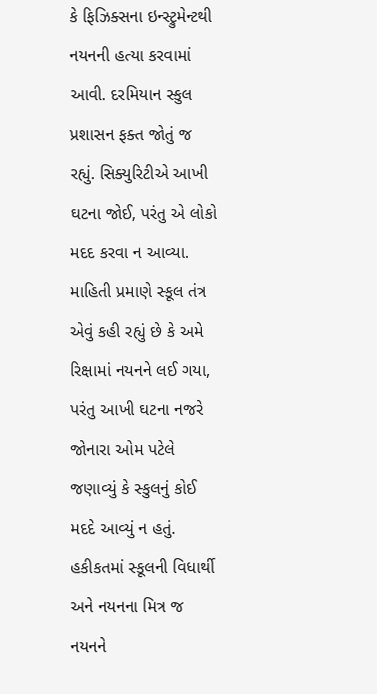કે ફિઝિક્સના ઇન્સ્ટ્રુમેન્ટથી નયનની હત્યા કરવામાં આવી. દરમિયાન સ્કુલ પ્રશાસન ફક્ત જોતું જ રહ્યું. સિક્યુરિટીએ આખી ઘટના જોઈ, પરંતુ એ લોકો મદદ કરવા ન આવ્યા. માહિતી પ્રમાણે સ્કૂલ તંત્ર એવું કહી રહ્યું છે કે અમે રિક્ષામાં નયનને લઈ ગયા, પરંતુ આખી ઘટના નજરે જોનારા ઓમ પટેલે જણાવ્યું કે સ્કુલનું કોઈ મદદે આવ્યું ન હતું. હકીકતમાં સ્કૂલની વિધાર્થી અને નયનના મિત્ર જ નયનને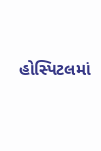હોસ્પિટલમાં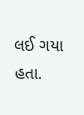લઈ ગયા હતા.